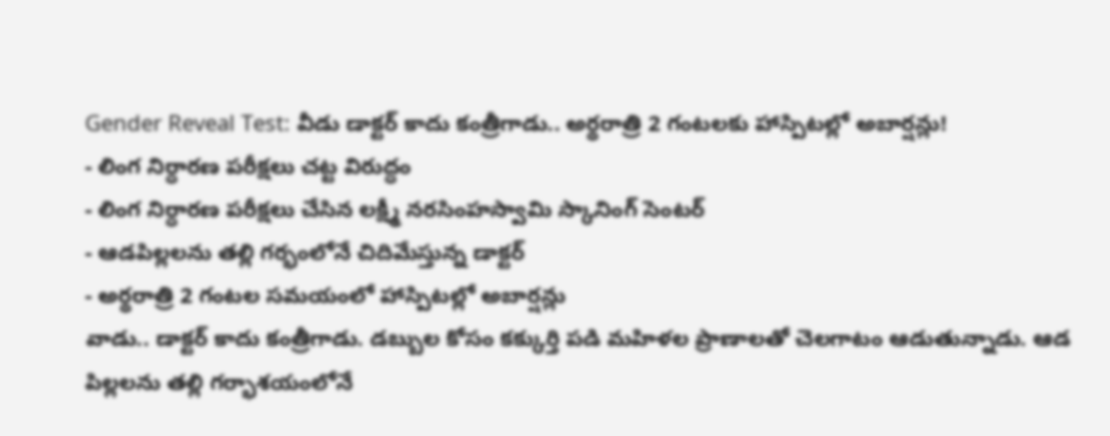Gender Reveal Test: వీడు డాక్టర్ కాదు కంత్రీగాడు.. అర్థరాత్రి 2 గంటలకు హాస్పిటల్లో అబార్షన్లు!
- లింగ నిర్ధారణ పరీక్షలు చట్ట విరుద్ధం
- లింగ నిర్ధారణ పరీక్షలు చేసిన లక్ష్మీ నరసింహస్వామి స్కానింగ్ సెంటర్
- ఆడపిల్లలను తల్లి గర్భంలోనే చిదిమేస్తున్న డాక్టర్
- అర్థరాత్రి 2 గంటల సమయంలో హాస్పిటల్లో అబార్షన్లు
వాడు.. డాక్టర్ కాదు కంత్రీగాడు. డబ్బుల కోసం కక్కుర్తి పడి మహిళల ప్రాణాలతో చెలగాటం ఆడుతున్నాడు. ఆడ పిల్లలను తల్లి గర్భాశయంలోనే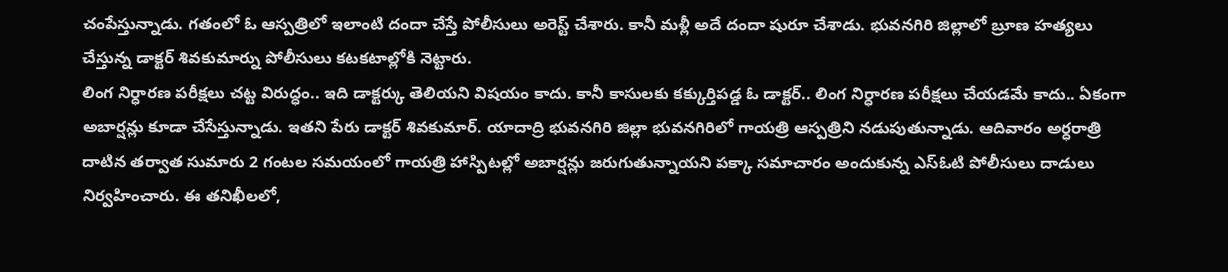చంపేస్తున్నాడు. గతంలో ఓ ఆస్పత్రిలో ఇలాంటి దందా చేస్తే పోలీసులు అరెస్ట్ చేశారు. కానీ మళ్లీ అదే దందా షురూ చేశాడు. భువనగిరి జిల్లాలో బ్రూణ హత్యలు చేస్తున్న డాక్టర్ శివకుమార్ను పోలీసులు కటకటాల్లోకి నెట్టారు.
లింగ నిర్ధారణ పరీక్షలు చట్ట విరుద్ధం.. ఇది డాక్టర్కు తెలియని విషయం కాదు. కానీ కాసులకు కక్కుర్తిపడ్డ ఓ డాక్టర్.. లింగ నిర్ధారణ పరీక్షలు చేయడమే కాదు.. ఏకంగా అబార్షన్లు కూడా చేసేస్తున్నాడు. ఇతని పేరు డాక్టర్ శివకుమార్. యాదాద్రి భువనగిరి జిల్లా భువనగిరిలో గాయత్రి ఆస్పత్రిని నడుపుతున్నాడు. ఆదివారం అర్ధరాత్రి దాటిన తర్వాత సుమారు 2 గంటల సమయంలో గాయత్రి హాస్పిటల్లో అబార్షన్లు జరుగుతున్నాయని పక్కా సమాచారం అందుకున్న ఎస్ఓటి పోలీసులు దాడులు నిర్వహించారు. ఈ తనిఖీలలో,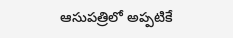ఆసుపత్రిలో అప్పటికే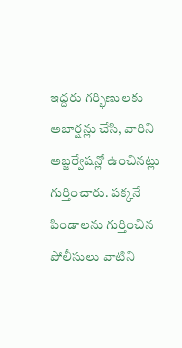ఇద్దరు గర్భిణులకు అబార్షన్లు చేసి, వారిని అబ్జర్వేషన్లో ఉంచినట్లు గుర్తించారు. పక్కనే పిండాలను గుర్తించిన పోలీసులు వాటిని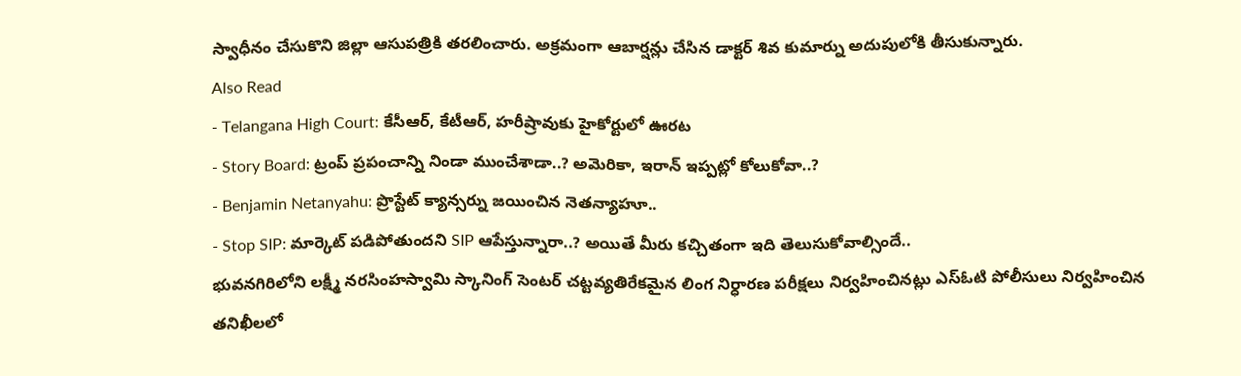స్వాధీనం చేసుకొని జిల్లా ఆసుపత్రికి తరలించారు. అక్రమంగా ఆబార్షన్లు చేసిన డాక్టర్ శివ కుమార్ను అదుపులోకి తీసుకున్నారు.
Also Read
- Telangana High Court: కేసీఆర్, కేటీఆర్, హరీష్రావుకు హైకోర్టులో ఊరట
- Story Board: ట్రంప్ ప్రపంచాన్ని నిండా ముంచేశాడా..? అమెరికా, ఇరాన్ ఇప్పట్లో కోలుకోవా..?
- Benjamin Netanyahu: ప్రొస్టేట్ క్యాన్సర్ను జయించిన నెతన్యాహూ..
- Stop SIP: మార్కెట్ పడిపోతుందని SIP ఆపేస్తున్నారా..? అయితే మీరు కచ్చితంగా ఇది తెలుసుకోవాల్సిందే..
భువనగిరిలోని లక్ష్మీ నరసింహస్వామి స్కానింగ్ సెంటర్ చట్టవ్యతిరేకమైన లింగ నిర్ధారణ పరీక్షలు నిర్వహించినట్లు ఎస్ఓటి పోలీసులు నిర్వహించిన తనిఖీలలో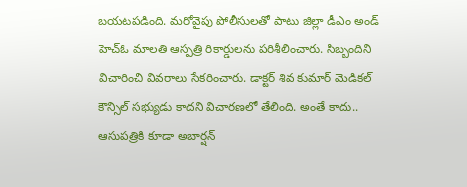బయటపడింది. మరోవైపు పోలీసులతో పాటు జిల్లా డీఎం అండ్ హెచ్ఓ మాలతి ఆస్పత్రి రికార్డులను పరిశీలించారు. సిబ్బందిని విచారించి వివరాలు సేకరించారు. డాక్టర్ శివ కుమార్ మెడికల్ కౌన్సిల్ సభ్యుడు కాదని విచారణలో తేలింది. అంతే కాదు.. ఆసుపత్రికి కూడా అబార్షన్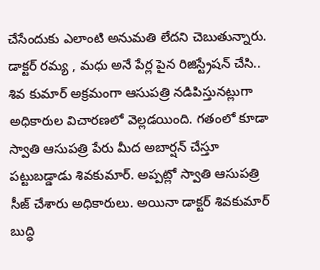చేసేందుకు ఎలాంటి అనుమతి లేదని చెబుతున్నారు. డాక్టర్ రమ్య , మధు అనే పేర్ల పైన రిజిస్ట్రేషన్ చేసి.. శివ కుమార్ అక్రమంగా ఆసుపత్రి నడిపిస్తునట్లుగా అధికారుల విచారణలో వెల్లడయింది. గతంలో కూడా స్వాతి ఆసుపత్రి పేరు మీద అబార్షన్ చేస్తూ పట్టుబడ్డాడు శివకుమార్. అప్పట్లో స్వాతి ఆసుపత్రి సీజ్ చేశారు అధికారులు. అయినా డాక్టర్ శివకుమార్ బుద్ధి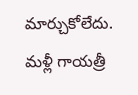మార్చుకోలేదు. మళ్లీ గాయత్రీ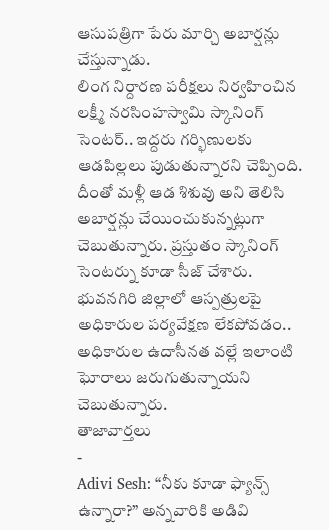ఆసుపత్రిగా పేరు మార్చి అబార్షన్లు చేస్తున్నాడు.
లింగ నిర్దారణ పరీక్షలు నిర్వహించిన లక్ష్మీ నరసింహస్వామి స్కానింగ్ సెంటర్.. ఇద్దరు గర్భిణులకు ఆడపిల్లలు పుడుతున్నారని చెప్పింది. దీంతో మళ్లీ ఆడ శిశువు అని తెలిసి అబార్షన్లు చేయించుకున్నట్లుగా చెబుతున్నారు. ప్రస్తుతం స్కానింగ్ సెంటర్ను కూడా సీజ్ చేశారు. భువనగిరి జిల్లాలో ఆస్పత్రులపై అధికారుల పర్యవేక్షణ లేకపోవడం.. అధికారుల ఉదాసీనత వల్లే ఇలాంటి ఘోరాలు జరుగుతున్నాయని చెబుతున్నారు.
తాజావార్తలు
-
Adivi Sesh: “నీకు కూడా ఫ్యాన్స్ ఉన్నారా?” అన్నవారికి అడివి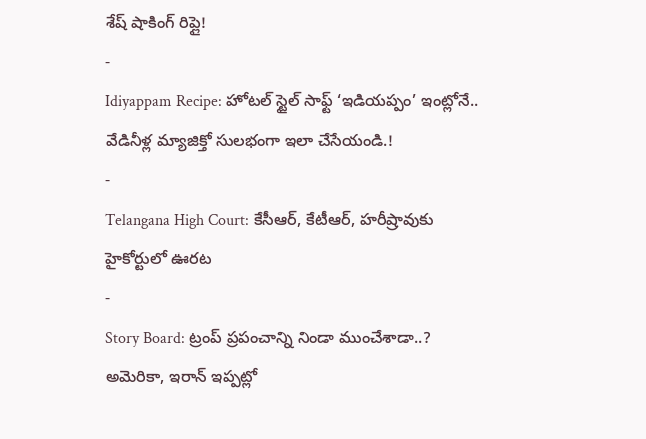శేష్ షాకింగ్ రిప్లై!
-
Idiyappam Recipe: హోటల్ స్టైల్ సాఫ్ట్ ‘ఇడియప్పం’ ఇంట్లోనే.. వేడినీళ్ల మ్యాజిక్తో సులభంగా ఇలా చేసేయండి.!
-
Telangana High Court: కేసీఆర్, కేటీఆర్, హరీష్రావుకు హైకోర్టులో ఊరట
-
Story Board: ట్రంప్ ప్రపంచాన్ని నిండా ముంచేశాడా..? అమెరికా, ఇరాన్ ఇప్పట్లో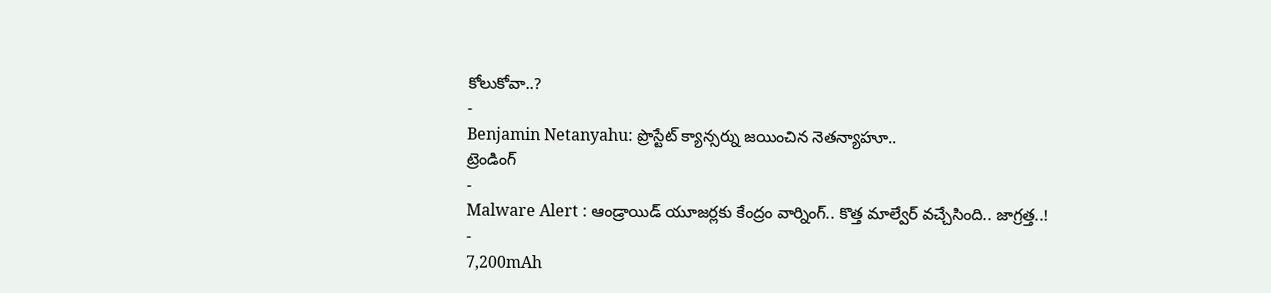కోలుకోవా..?
-
Benjamin Netanyahu: ప్రొస్టేట్ క్యాన్సర్ను జయించిన నెతన్యాహూ..
ట్రెండింగ్
-
Malware Alert : ఆండ్రాయిడ్ యూజర్లకు కేంద్రం వార్నింగ్.. కొత్త మాల్వేర్ వచ్చేసింది.. జాగ్రత్త..!
-
7,200mAh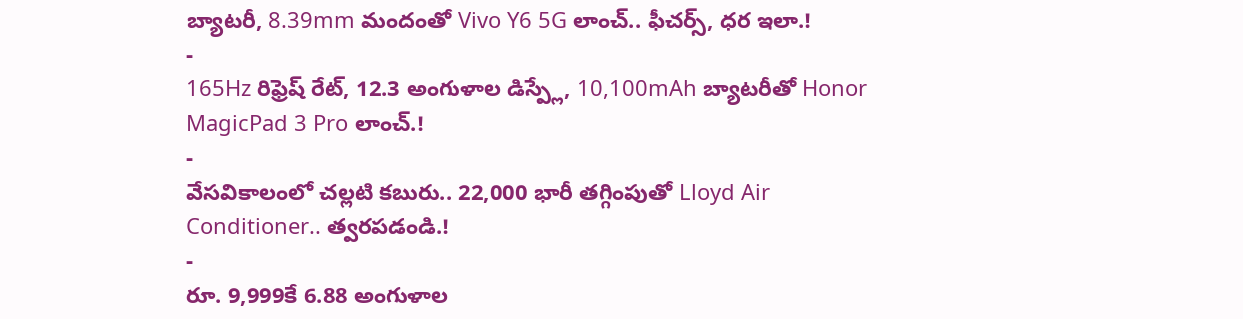బ్యాటరీ, 8.39mm మందంతో Vivo Y6 5G లాంచ్.. ఫీచర్స్, ధర ఇలా.!
-
165Hz రిఫ్రెష్ రేట్, 12.3 అంగుళాల డిస్ప్లే, 10,100mAh బ్యాటరీతో Honor MagicPad 3 Pro లాంచ్.!
-
వేసవికాలంలో చల్లటి కబురు.. 22,000 భారీ తగ్గింపుతో Lloyd Air Conditioner.. త్వరపడండి.!
-
రూ. 9,999కే 6.88 అంగుళాల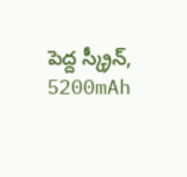పెద్ద స్క్రీన్, 5200mAh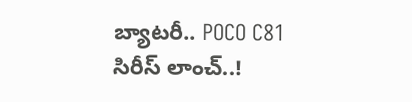బ్యాటరీ.. POCO C81 సిరీస్ లాంచ్..!